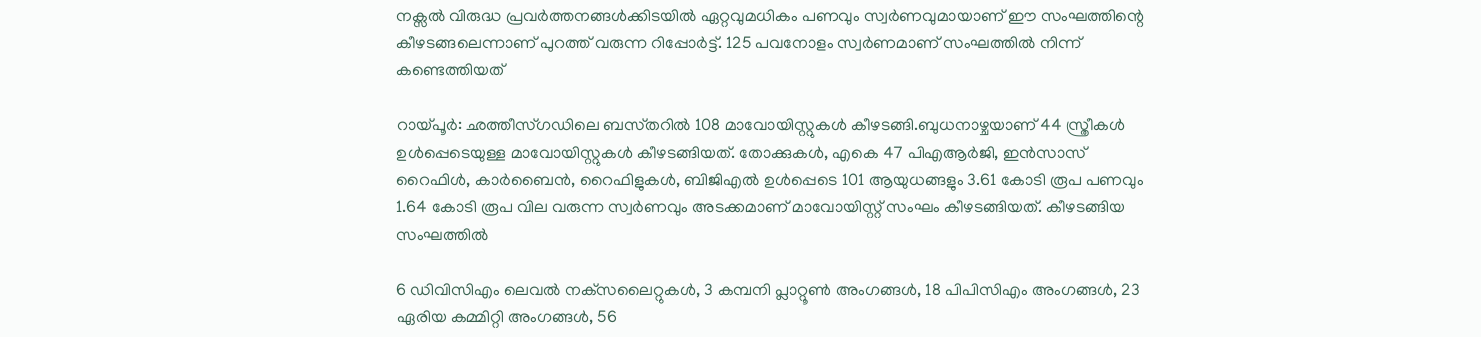നക്സൽ വിരുദ്ധ പ്രവർത്തനങ്ങൾക്കിടയിൽ ഏറ്റവുമധികം പണവും സ്വർണവുമായാണ് ഈ സംഘത്തിന്റെ കീഴടങ്ങലെന്നാണ് പുറത്ത് വരുന്ന റിപ്പോർട്ട്. 125 പവനോളം സ്വർണമാണ് സംഘത്തിൽ നിന്ന് കണ്ടെത്തിയത്

റായ്‌പൂർ: ഛത്തീസ്‌ഗഡിലെ ബസ്‌തറിൽ 108 മാവോയിസ്റ്റുകൾ കീഴടങ്ങി.ബുധനാഴ്ചയാണ് 44 സ്ത്രീകൾ ഉൾപ്പെടെയുള്ള മാവോയിസ്റ്റുകൾ കീഴടങ്ങിയത്. തോക്കുകൾ, എകെ 47 പിഎആർജി, ഇൻസാസ് റൈഫിൾ, കാർബൈൻ, റൈഫിളുകൾ, ബിജിഎൽ ഉൾപ്പെടെ 101 ആയുധങ്ങളും 3.61 കോടി രൂപ പണവും 1.64 കോടി രൂപ വില വരുന്ന സ്വർണവും അടക്കമാണ് മാവോയിസ്റ്റ് സംഘം കീഴടങ്ങിയത്. കീഴടങ്ങിയ സംഘത്തിൽ

6 ഡിവിസിഎം ലെവൽ നക്‌സലൈറ്റുകൾ, 3 കമ്പനി പ്ലാറ്റൂൺ അംഗങ്ങൾ, 18 പിപിസിഎം അംഗങ്ങൾ, 23 ഏരിയ കമ്മിറ്റി അംഗങ്ങൾ, 56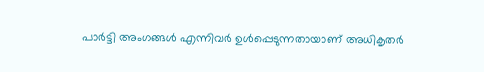പാർട്ടി അംഗങ്ങൾ എന്നിവർ ഉൾപ്പെടുന്നതായാണ് അധികൃതർ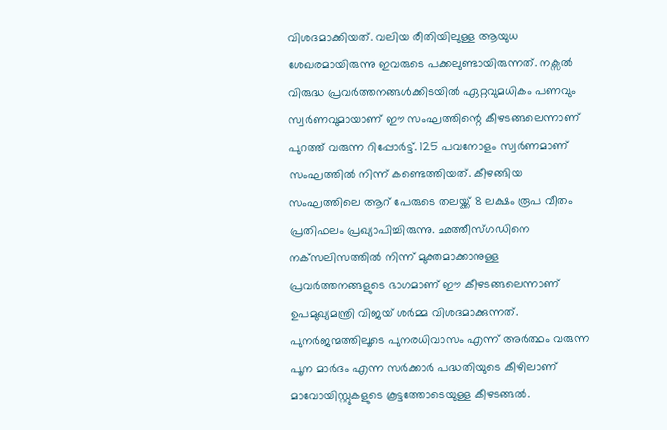വിശദമാക്കിയത്. വലിയ രീതിയിലുള്ള ആയുധ ശേഖരമായിരുന്നു ഇവരുടെ പക്കലുണ്ടായിരുന്നത്. നക്സൽ വിരുദ്ധ പ്രവർത്തനങ്ങൾക്കിടയിൽ ഏറ്റവുമധികം പണവും സ്വർണവുമായാണ് ഈ സംഘത്തിന്റെ കീഴടങ്ങലെന്നാണ് പുറത്ത് വരുന്ന റിപ്പോർട്ട്. 125 പവനോളം സ്വർണമാണ് സംഘത്തിൽ നിന്ന് കണ്ടെത്തിയത്. കീഴങ്ങിയ സംഘത്തിലെ ആറ് പേരുടെ തലയ്ക്ക് 8 ലക്ഷം രൂപ വീതം പ്രതിഫലം പ്രഖ്യാപിച്ചിരുന്നു. ഛത്തീസ്‌ഗഡിനെ നക്‌സലിസത്തിൽ നിന്ന് മുക്തമാക്കാനുള്ള പ്രവർത്തനങ്ങളുടെ ഭാഗമാണ് ഈ കീഴടങ്ങലെന്നാണ് ഉപമുഖ്യമന്ത്രി വിജയ് ശർമ്മ വിശദമാക്കുന്നത്. പുനർജന്മത്തിലൂടെ പുനരധിവാസം എന്ന് അർത്ഥം വരുന്ന പൂന മാർദം എന്ന സർക്കാർ പദ്ധതിയുടെ കീഴിലാണ് മാവോയിസ്റ്റുകളുടെ കൂട്ടത്തോടെയുള്ള കീഴടങ്ങൽ.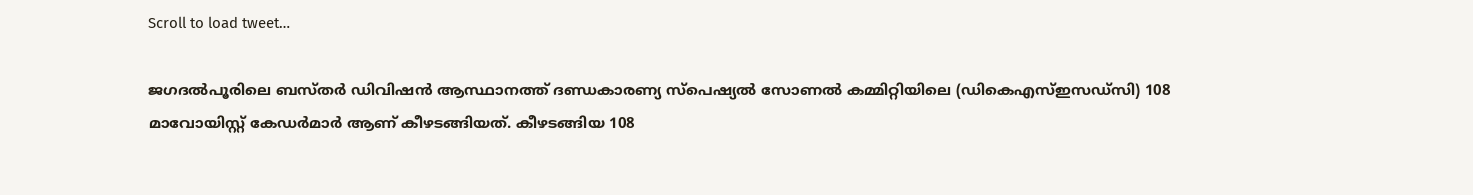Scroll to load tweet…

ജഗദൽപൂരിലെ ബസ്‌തർ ഡിവിഷൻ ആസ്ഥാനത്ത് ദണ്ഡകാരണ്യ സ്‌പെഷ്യൽ സോണൽ കമ്മിറ്റിയിലെ (ഡികെഎസ്‌ഇസഡ്‌സി) 108 മാവോയിസ്റ്റ് കേഡർമാർ ആണ് കീഴടങ്ങിയത്. കീഴടങ്ങിയ 108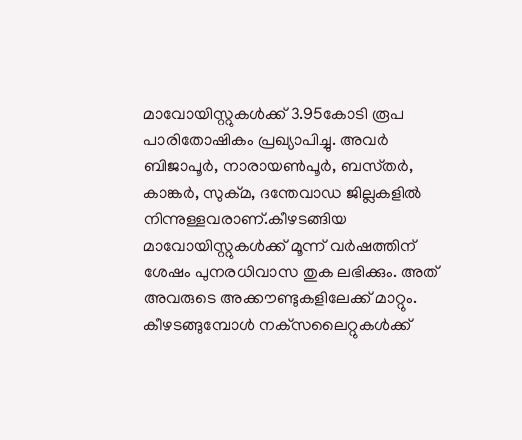മാവോയിസ്റ്റുകൾക്ക് 3.95കോടി രൂപ പാരിതോഷികം പ്രഖ്യാപിച്ചു. അവർ ബിജാപൂർ, നാരായൺപൂർ, ബസ്‌തർ, കാങ്കർ, സുക്‌മ, ദന്തേവാഡ ജില്ലകളിൽ നിന്നുള്ളവരാണ്.കീഴടങ്ങിയ മാവോയിസ്റ്റുകൾക്ക് മൂന്ന് വർഷത്തിന് ശേഷം പുനരധിവാസ തുക ലഭിക്കും. അത് അവരുടെ അക്കൗണ്ടുകളിലേക്ക് മാറ്റും. കീഴടങ്ങുമ്പോൾ നക്‌സലൈറ്റുകൾക്ക്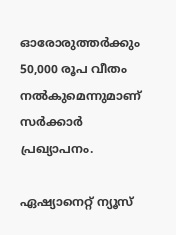ഓരോരുത്തർക്കും 50,000 രൂപ വീതം നൽകുമെന്നുമാണ് സർക്കാർ പ്രഖ്യാപനം.

ഏഷ്യാനെറ്റ് ന്യൂസ്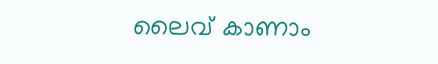ലൈവ് കാണാം